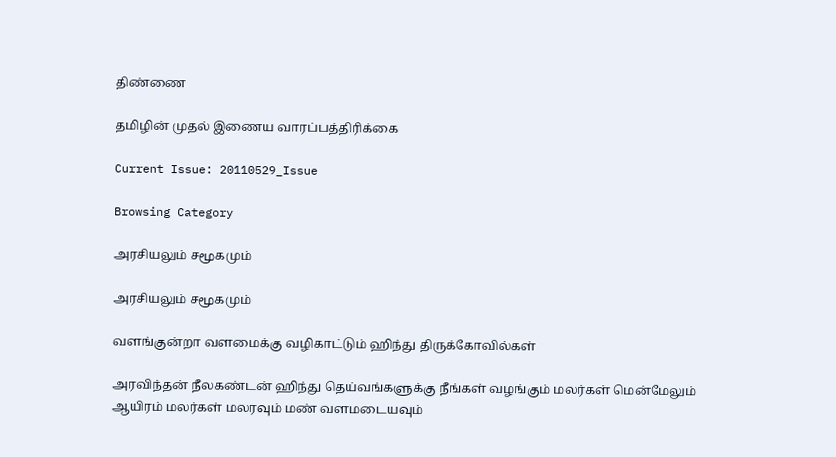திண்ணை

தமிழின் முதல் இணைய வாரப்பத்திரிக்கை

Current Issue: 20110529_Issue

Browsing Category

அரசியலும் சமூகமும்

அரசியலும் சமூகமும்

வளங்குன்றா வளமைக்கு வழிகாட்டும் ஹிந்து திருக்கோவில்கள்

அரவிந்தன் நீலகண்டன் ஹிந்து தெய்வங்களுக்கு நீங்கள் வழங்கும் மலர்கள் மென்மேலும் ஆயிரம் மலர்கள் மலரவும் மண் வளமடையவும்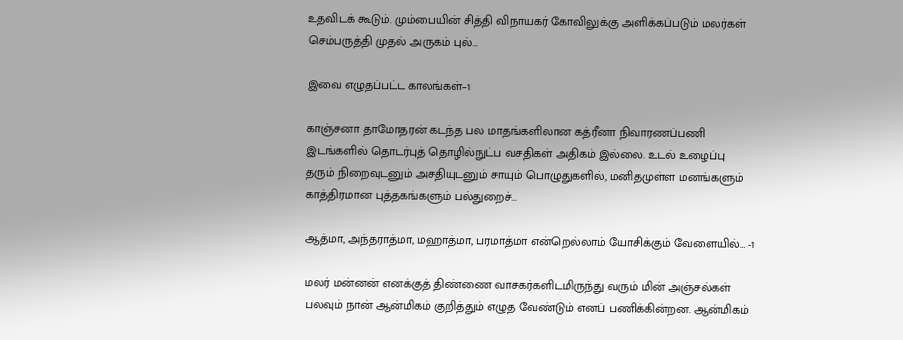உதவிடக் கூடும். மும்பையின் சித்தி விநாயகர் கோவிலுக்கு அளிக்கப்படும் மலர்கள் செம்பருத்தி முதல் அருகம் புல்…

இவை எழுதப்பட்ட காலங்கள்–1

காஞ்சனா தாமோதரன் கடந்த பல மாதங்களிலான கத்ரீனா நிவாரணப்பணி இடங்களில் தொடர்புத் தொழில்நுட்ப வசதிகள் அதிகம் இல்லை. உடல் உழைப்பு தரும் நிறைவுடனும் அசதியுடனும் சாயும் பொழுதுகளில், மனிதமுள்ள மனங்களும் காத்திரமான புத்தகங்களும் பல்துறைச்…

ஆத்மா, அந்தராத்மா, மஹாத்மா, பரமாத்மா என்றெல்லாம் யோசிக்கும் வேளையில்… -1

மலர் மன்னன் எனக்குத் திண்ணை வாசகர்களிடமிருந்து வரும் மின் அஞ்சல்கள் பலவும் நான் ஆன்மிகம் குறித்தும் எழுத வேண்டும் எனப் பணிக்கின்றன. ஆன்மிகம்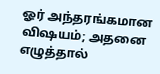ஓர் அந்தரங்கமான விஷயம்; அதனை எழுத்தால்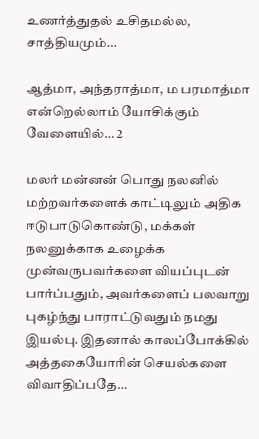உணர்த்துதல் உசிதமல்ல, சாத்தியமும்…

ஆத்மா, அந்தராத்மா, ம பரமாத்மா என்றெல்லாம் யோசிக்கும் வேளையில்… 2

மலர் மன்னன் பொது நலனில் மற்றவர்களைக் காட்டிலும் அதிக ஈடுபாடுகொண்டு, மக்கள் நலனுக்காக உழைக்க முன்வருபவர்களை வியப்புடன் பார்ப்பதும், அவர்களைப் பலவாறு புகழ்ந்து பாராட்டுவதும் நமது இயல்பு. இதனால் காலப்போக்கில் அத்தகையோரின் செயல்களை விவாதிப்பதே…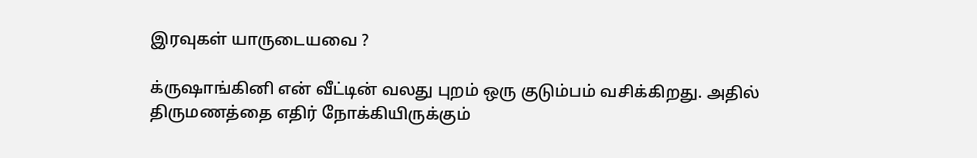இரவுகள் யாருடையவை ?

க்ருஷாங்கினி என் வீட்டின் வலது புறம் ஒரு குடும்பம் வசிக்கிறது. அதில் திருமணத்தை எதிர் நோக்கியிருக்கும்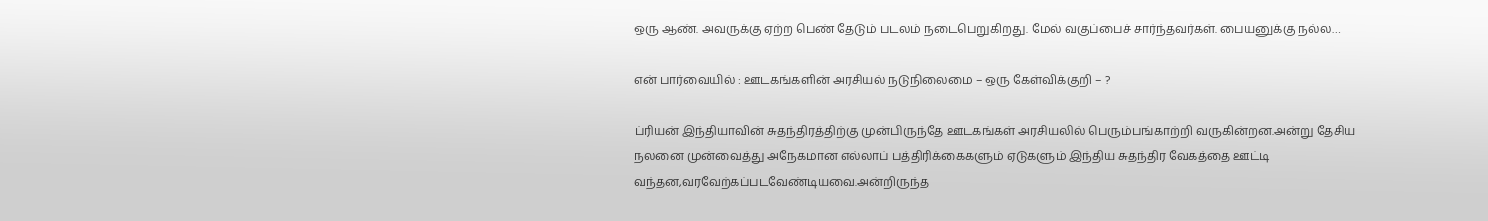ஒரு ஆண். அவருக்கு ஏற்ற பெண் தேடும் படலம் நடைபெறுகிறது. மேல் வகுப்பைச் சார்ந்தவர்கள். பையனுக்கு நல்ல…

என் பார்வையில் : ஊடகங்களின் அரசியல் நடுநிலைமை – ஒரு கேள்விக்குறி – ?

ப்ரியன் இந்தியாவின் சுதந்திரத்திற்கு முன்பிருந்தே ஊடகங்கள் அரசியலில் பெரும்பங்காற்றி வருகின்றன.அன்று தேசிய நலனை முன்வைத்து அநேகமான எல்லாப் பத்திரிக்கைகளும் ஏடுகளும் இந்திய சுதந்திர வேகத்தை ஊட்டி வந்தன,வரவேற்கப்படவேண்டியவை.அன்றிருந்த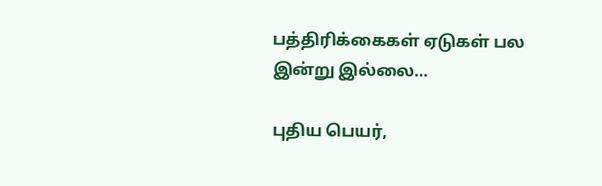பத்திரிக்கைகள் ஏடுகள் பல இன்று இல்லை…

புதிய பெயர்,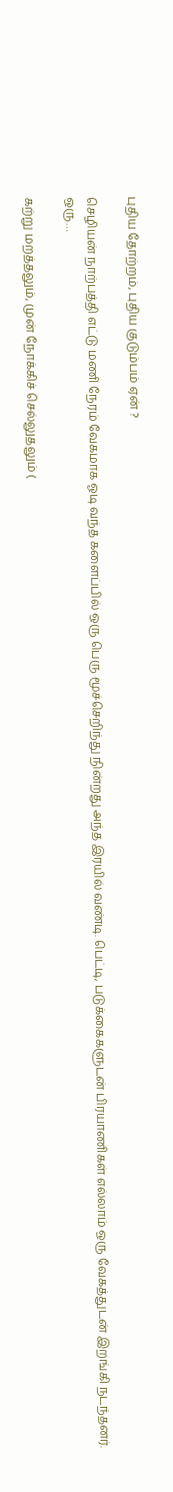புதிய தோற்றம், புதிய குடும்பம் ஏன் ?

செழியன் நாற்பத்தி எட்டு மணி நேரம் வேகமாக ஓடி வந்த களைப்பில் ஒரு பெரு மூச்செறிந்து நின்றது அந்த இரயில் வண்டி. பெட்டி, படுக்கைகளுடன் பிரயாணிகள் எல்லாம் ஒரு வேகத்துடன் இறங்கி நடந்தனர். ஒரு…

கற்று மறத்தலும், முன் நோக்கிச் செல்லுதலும் (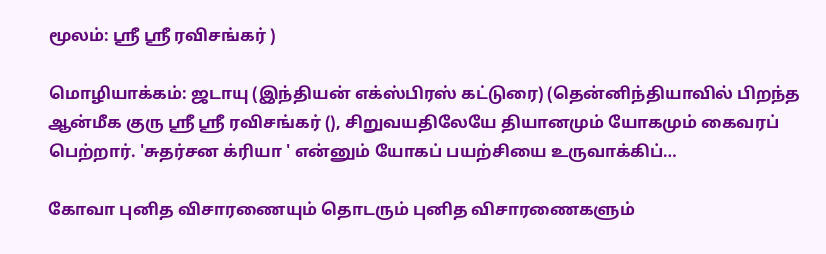மூலம்: ஸ்ரீ ஸ்ரீ ரவிசங்கர் )

மொழியாக்கம்: ஜடாயு (இந்தியன் எக்ஸ்பிரஸ் கட்டுரை) (தென்னிந்தியாவில் பிறந்த ஆன்மீக குரு ஸ்ரீ ஸ்ரீ ரவிசங்கர் (), சிறுவயதிலேயே தியானமும் யோகமும் கைவரப் பெற்றார். 'சுதர்சன க்ரியா ' என்னும் யோகப் பயற்சியை உருவாக்கிப்…

கோவா புனித விசாரணையும் தொடரும் புனித விசாரணைகளும்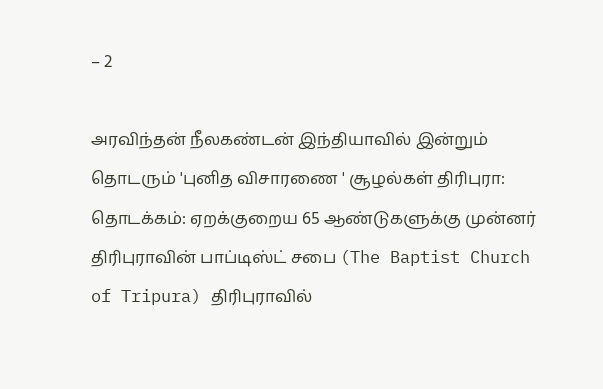– 2

அரவிந்தன் நீலகண்டன் இந்தியாவில் இன்றும் தொடரும் 'புனித விசாரணை ' சூழல்கள் திரிபுரா: தொடக்கம்: ஏறக்குறைய 65 ஆண்டுகளுக்கு முன்னர் திரிபுராவின் பாப்டிஸ்ட் சபை (The Baptist Church of Tripura) திரிபுராவில்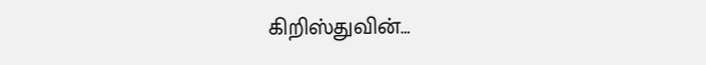கிறிஸ்துவின்…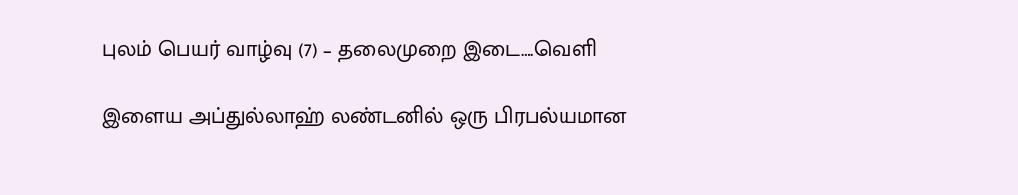புலம் பெயர் வாழ்வு (7) – தலைமுறை இடை….வெளி

இளைய அப்துல்லாஹ் லண்டனில் ஒரு பிரபல்யமான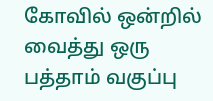கோவில் ஒன்றில் வைத்து ஒரு பத்தாம் வகுப்பு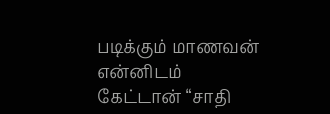படிக்கும் மாணவன் என்னிடம் கேட்டான் “சாதி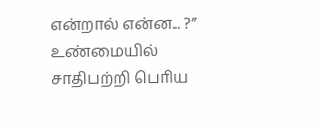என்றால் என்ன... ?” உண்மையில் சாதிபற்றி பொிய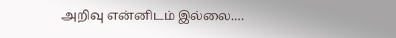அறிவு என்னிடம் இல்லை.…